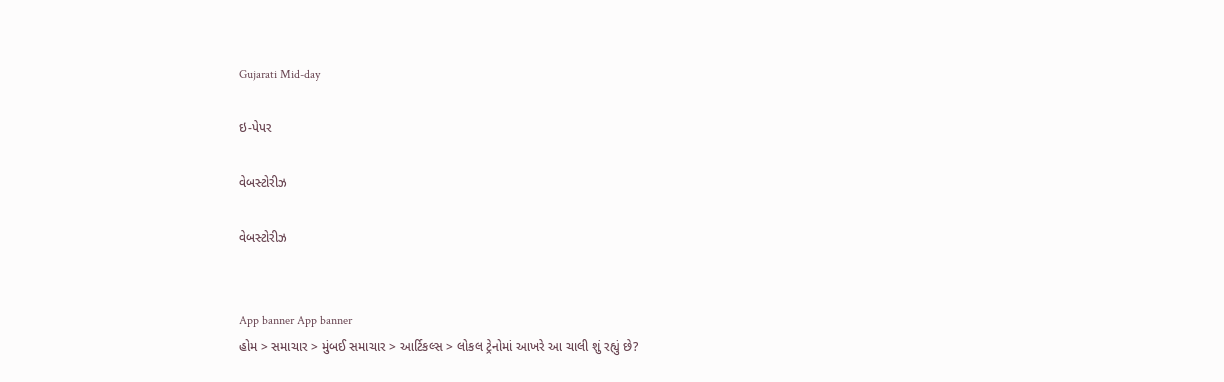Gujarati Mid-day

ઇ-પેપર

વેબસ્ટોરીઝ

વેબસ્ટોરીઝ


App banner App banner
હોમ > સમાચાર > મુંબઈ સમાચાર > આર્ટિકલ્સ > લોકલ ટ્રેનોમાં આખરે આ ચાલી શું રહ્યું છે?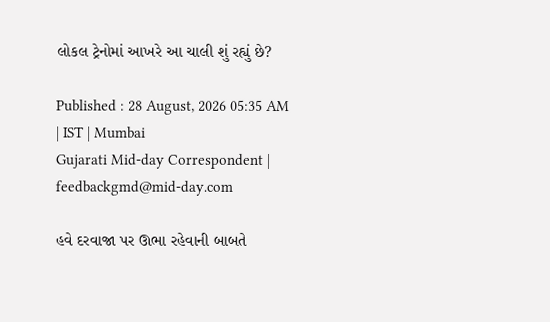લોકલ ટ્રેનોમાં આખરે આ ચાલી શું રહ્યું છે?

Published : 28 August, 2026 05:35 AM | IST | Mumbai
Gujarati Mid-day Correspondent | feedbackgmd@mid-day.com

હવે દરવાજા પર ઊભા રહેવાની બાબતે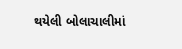થયેલી બોલાચાલીમાં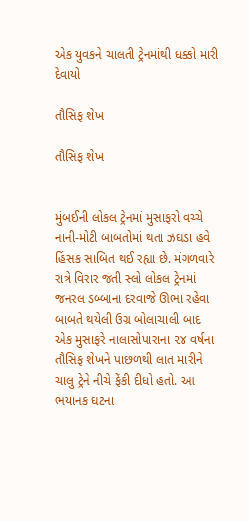એક યુવકને ચાલતી ટ્રેનમાંથી ધક્કો મારી દેવાયો

તૌસિફ શેખ

તૌસિફ શેખ


મુંબઈની લોકલ ટ્રેનમાં મુસાફરો વચ્ચે નાની-મોટી બાબતોમાં થતા ઝઘડા હવે હિંસક સાબિત થઈ રહ્યા છે. મંગળવારે રાત્રે વિરાર જતી સ્લો લોકલ ટ્રેનમાં જનરલ ડબ્બાના દરવાજે ઊભા રહેવા બાબતે થયેલી ઉગ્ર બોલાચાલી બાદ એક મુસાફરે નાલાસોપારાના ૨૪ વર્ષના તૌસિફ શેખને પાછળથી લાત મારીને ચાલુ ટ્રેને નીચે ફેંકી દીધો હતો. આ ભયાનક ઘટના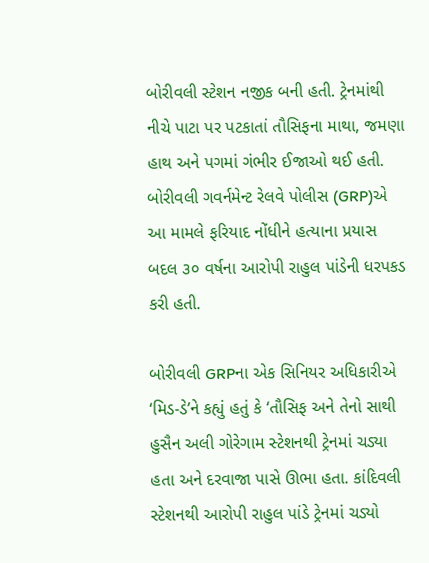બોરીવલી સ્ટેશન નજીક બની હતી. ટ્રેનમાંથી નીચે પાટા પર પટકાતાં તૌસિફના માથા, જમણા હાથ અને પગમાં ગંભીર ઈજાઓ થઈ હતી. બોરીવલી ગવર્નમેન્ટ રેલવે પોલીસ (GRP)એ આ મામલે ફરિયાદ નોંધીને હત્યાના પ્રયાસ બદલ ૩૦ વર્ષના આરોપી રાહુલ પાંડેની ધરપકડ કરી હતી.

બોરીવલી GRPના એક સિનિયર અધિકારીએ ‘મિડ-ડે’ને કહ્યું હતું કે ‘તૌસિફ અને તેનો સાથી હુસૈન અલી ગોરેગામ સ્ટેશનથી ટ્રેનમાં ચડ્યા હતા અને દરવાજા પાસે ઊભા હતા. કાંદિવલી સ્ટેશનથી આરોપી રાહુલ પાંડે ટ્રેનમાં ચડ્યો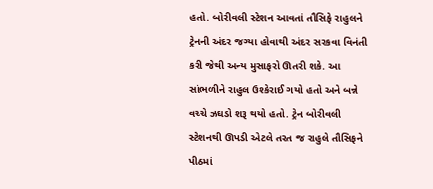હતો. બોરીવલી સ્ટેશન આવતાં તૌસિફે રાહુલને ટ્રેનની અંદર જગ્યા હોવાથી અંદર સરકવા વિનંતી કરી જેથી અન્ય મુસાફરો ઊતરી શકે. આ સાંભળીને રાહુલ ઉશ્કેરાઈ ગયો હતો અને બન્ને વચ્ચે ઝઘડો શરૂ થયો હતો. ટ્રેન બોરીવલી સ્ટેશનથી ઊપડી એટલે તરત જ રાહુલે તૌસિફને પીઠમાં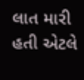લાત મારી હતી એટલે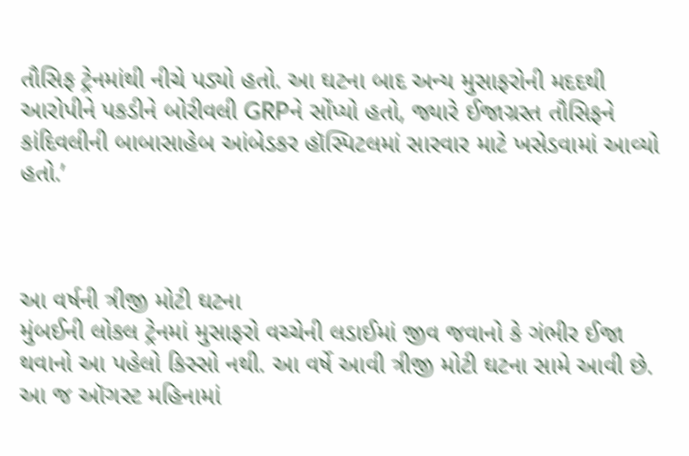તૌસિફ ટ્રેનમાંથી નીચે પડ્યો હતો. આ ઘટના બાદ અન્ય મુસાફરોની મદદથી આરોપીને પકડીને બોરીવલી GRPને સોંપ્યો હતો, જ્યારે ઈજાગ્રસ્ત તૌસિફને કાંદિવલીની બાબાસાહેબ આંબેડકર હૉસ્પિટલમાં સારવાર માટે ખસેડવામાં આવ્યો હતો.’



આ વર્ષની ત્રીજી મોટી ઘટના
મુંબઈની લોકલ ટ્રેનમાં મુસાફરો વચ્ચેની લડાઈમાં જીવ જવાનો કે ગંભીર ઈજા થવાનો આ પહેલો કિસ્સો નથી. આ વર્ષે આવી ત્રીજી મોટી ઘટના સામે આવી છે. આ જ ઑગસ્ટ મહિનામાં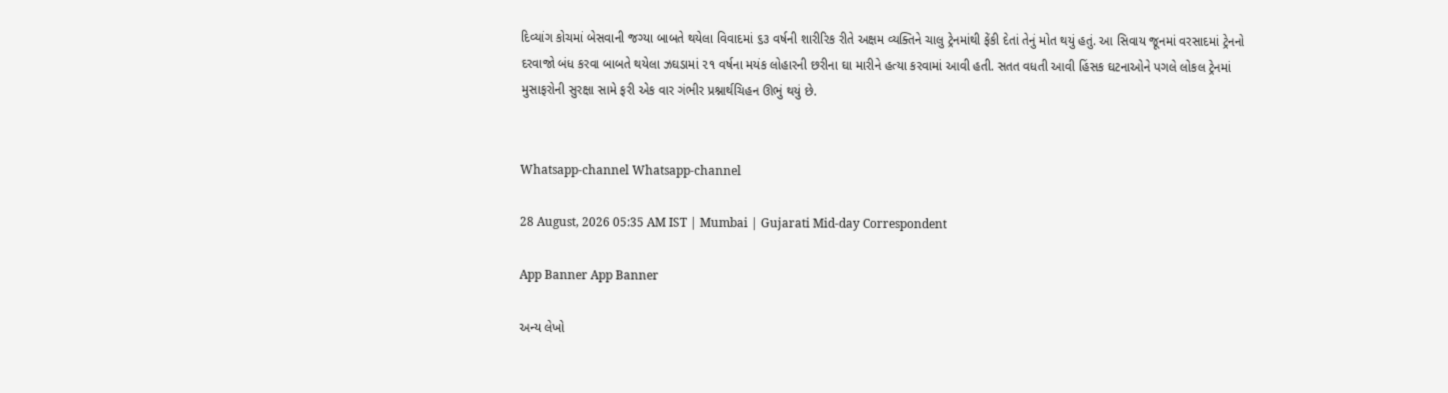દિવ્યાંગ કોચમાં બેસવાની જગ્યા બાબતે થયેલા વિવાદમાં ૬૩ વર્ષની શારીરિક રીતે અક્ષમ વ્યક્તિને ચાલુ ટ્રેનમાંથી ફેંકી દેતાં તેનું મોત થયું હતું. આ સિવાય જૂનમાં વરસાદમાં ટ્રેનનો દરવાજો બંધ કરવા બાબતે થયેલા ઝઘડામાં ૨૧ વર્ષના મયંક લોહારની છરીના ઘા મારીને હત્યા કરવામાં આવી હતી. સતત વધતી આવી હિંસક ઘટનાઓને પગલે લોકલ ટ્રેનમાં મુસાફરોની સુરક્ષા સામે ફરી એક વાર ગંભીર પ્રશ્નાર્થચિહન ઊભું થયું છે.


Whatsapp-channel Whatsapp-channel

28 August, 2026 05:35 AM IST | Mumbai | Gujarati Mid-day Correspondent

App Banner App Banner

અન્ય લેખો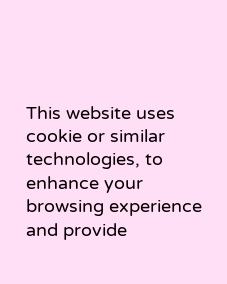This website uses cookie or similar technologies, to enhance your browsing experience and provide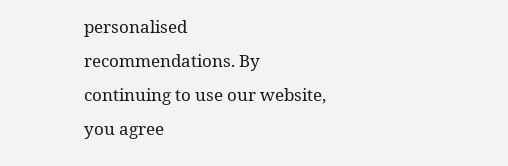personalised recommendations. By continuing to use our website, you agree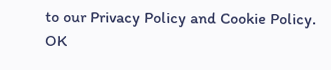to our Privacy Policy and Cookie Policy. OK